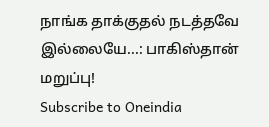நாங்க தாக்குதல் நடத்தவே இல்லையே...: பாகிஸ்தான் மறுப்பு!
Subscribe to Oneindia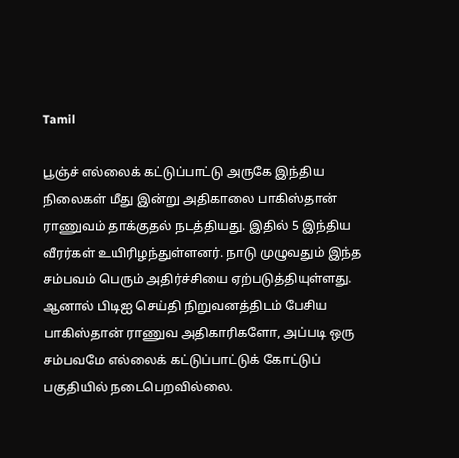Tamil

பூஞ்ச் எல்லைக் கட்டுப்பாட்டு அருகே இந்திய நிலைகள் மீது இன்று அதிகாலை பாகிஸ்தான் ராணுவம் தாக்குதல் நடத்தியது. இதில் 5 இந்திய வீரர்கள் உயிரிழந்துள்ளனர். நாடு முழுவதும் இந்த சம்பவம் பெரும் அதிர்ச்சியை ஏற்படுத்தியுள்ளது.
ஆனால் பிடிஐ செய்தி நிறுவனத்திடம் பேசிய பாகிஸ்தான் ராணுவ அதிகாரிகளோ, அப்படி ஒரு சம்பவமே எல்லைக் கட்டுப்பாட்டுக் கோட்டுப் பகுதியில் நடைபெறவில்லை.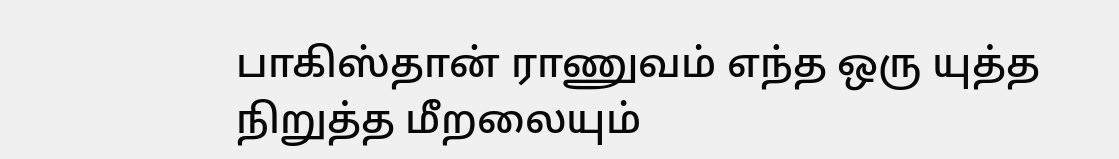பாகிஸ்தான் ராணுவம் எந்த ஒரு யுத்த நிறுத்த மீறலையும்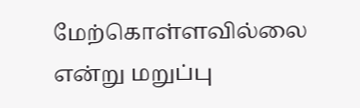மேற்கொள்ளவில்லை என்று மறுப்பு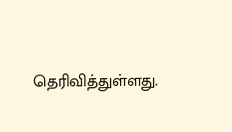தெரிவித்துள்ளது.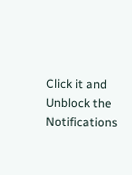Click it and Unblock the Notifications